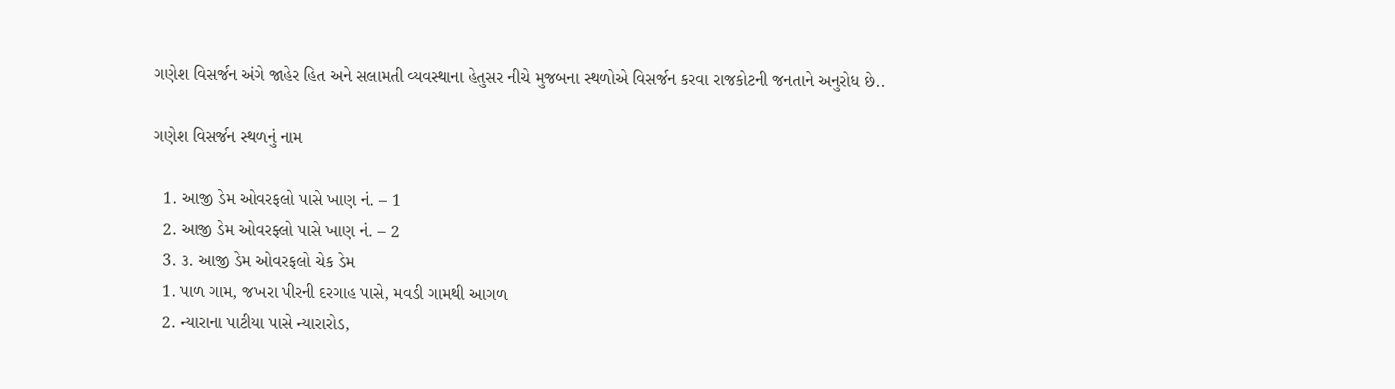ગણેશ વિસર્જન અંગે જાહેર હિત અને સલામતી વ્યવસ્થાના હેતુસર નીચે મુજબના સ્થળોએ વિસર્જન કરવા રાજકોટની જનતાને અનુરોધ છે..

ગણેશ વિસર્જન સ્થળનું નામ

  1. આજી ડેમ ઓવરફલો પાસે ખાણ નં. – 1
  2. આજી ડેમ ઓવરફ્લો પાસે ખાણ નં. – 2
  3. ૩. આજી ડેમ ઓવરફલો ચેક ડેમ
  1. પાળ ગામ, જખરા પીરની દરગાહ પાસે, મવડી ગામથી આગળ
  2. ન્યારાના પાટીયા પાસે ન્યારારોડ,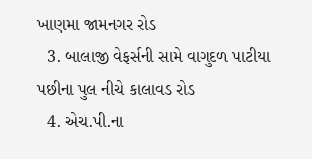ખાણમા જામનગર રોડ
  3. બાલાજી વેફર્સની સામે વાગુદળ પાટીયા પછીના પુલ નીચે કાલાવડ રોડ
  4. એચ.પી.ના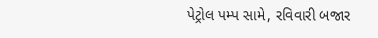પેટ્રોલ પમ્પ સામે, રવિવારી બજાર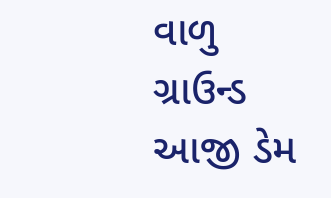વાળુ ગ્રાઉન્ડ આજી ડેમ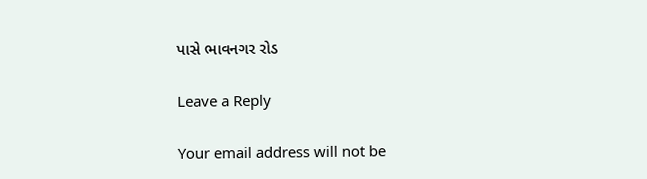પાસે ભાવનગર રોડ

Leave a Reply

Your email address will not be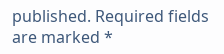published. Required fields are marked *